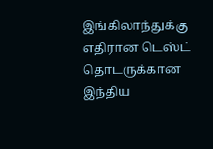இங்கிலாந்துக்கு எதிரான டெஸ்ட் தொடருக்கான இந்திய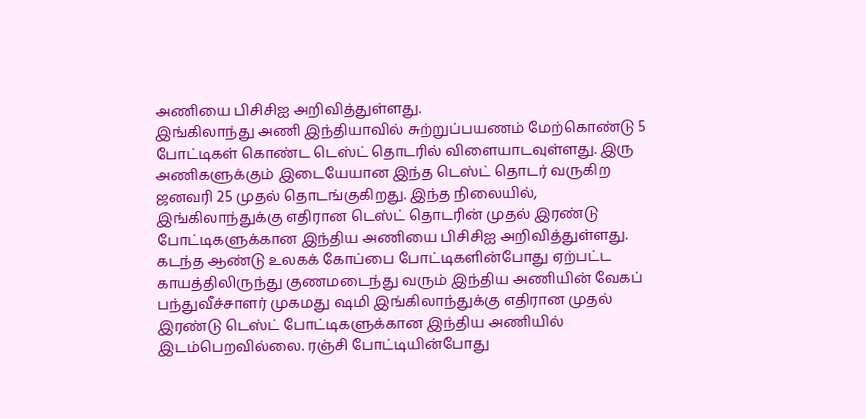அணியை பிசிசிஐ அறிவித்துள்ளது.
இங்கிலாந்து அணி இந்தியாவில் சுற்றுப்பயணம் மேற்கொண்டு 5 போட்டிகள் கொண்ட டெஸ்ட் தொடரில் விளையாடவுள்ளது. இரு அணிகளுக்கும் இடையேயான இந்த டெஸ்ட் தொடர் வருகிற ஜனவரி 25 முதல் தொடங்குகிறது. இந்த நிலையில், இங்கிலாந்துக்கு எதிரான டெஸ்ட் தொடரின் முதல் இரண்டு போட்டிகளுக்கான இந்திய அணியை பிசிசிஐ அறிவித்துள்ளது.
கடந்த ஆண்டு உலகக் கோப்பை போட்டிகளின்போது ஏற்பட்ட காயத்திலிருந்து குணமடைந்து வரும் இந்திய அணியின் வேகப் பந்துவீச்சாளர் முகமது ஷமி இங்கிலாந்துக்கு எதிரான முதல் இரண்டு டெஸ்ட் போட்டிகளுக்கான இந்திய அணியில் இடம்பெறவில்லை. ரஞ்சி போட்டியின்போது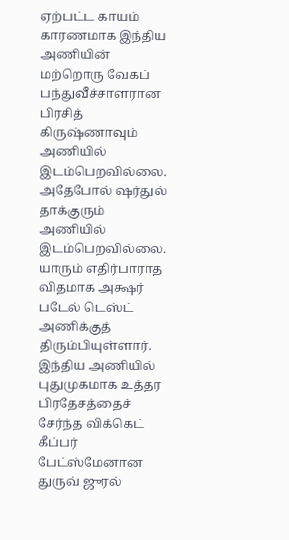ஏற்பட்ட காயம் காரணமாக இந்திய அணியின் மற்றொரு வேகப் பந்துவீச்சாளரான பிரசித் கிருஷ்ணாவும் அணியில் இடம்பெறவில்லை. அதேபோல் ஷர்துல் தாக்குரும் அணியில் இடம்பெறவில்லை. யாரும் எதிர்பாராத விதமாக அக்ஷர் படேல் டெஸ்ட் அணிக்குத் திரும்பியுள்ளார். இந்திய அணியில் புதுமுகமாக உத்தர பிரதேசத்தைச் சேர்ந்த விக்கெட் கீப்பர் பேட்ஸ்மேனான துருவ் ஜுரல்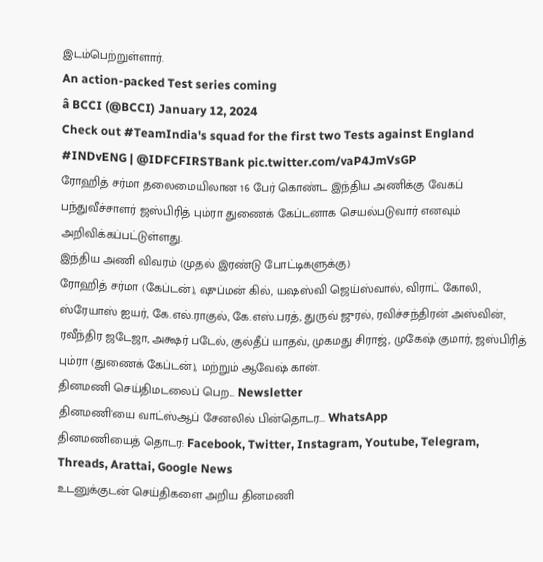இடம்பெற்றுள்ளார்.
An action-packed Test series coming
â BCCI (@BCCI) January 12, 2024
Check out #TeamIndia's squad for the first two Tests against England #INDvENG | @IDFCFIRSTBank pic.twitter.com/vaP4JmVsGP
ரோஹித் சர்மா தலைமையிலான 16 பேர் கொண்ட இந்திய அணிக்கு வேகப் பந்துவீச்சாளர் ஜஸ்பிரித் பும்ரா துணைக் கேப்டனாக செயல்படுவார் எனவும் அறிவிக்கப்பட்டுள்ளது.
இந்திய அணி விவரம் (முதல் இரண்டு போட்டிகளுக்கு)
ரோஹித் சர்மா (கேப்டன்), ஷுப்மன் கில், யஷஸ்வி ஜெய்ஸ்வால், விராட் கோலி, ஸ்ரேயாஸ் ஐயர், கே.எல்.ராகுல், கே.எஸ்.பரத், துருவ் ஜுரல், ரவிச்சந்திரன் அஸ்வின், ரவீந்திர ஜடேஜா, அக்ஷர் படேல், குல்தீப் யாதவ், முகமது சிராஜ், முகேஷ் குமார், ஜஸ்பிரித் பும்ரா (துணைக் கேப்டன்), மற்றும் ஆவேஷ் கான்.
தினமணி செய்திமடலைப் பெற... Newsletter
தினமணி'யை வாட்ஸ்ஆப் சேனலில் பின்தொடர... WhatsApp
தினமணியைத் தொடர: Facebook, Twitter, Instagram, Youtube, Telegram, Threads, Arattai, Google News
உடனுக்குடன் செய்திகளை அறிய தினமணி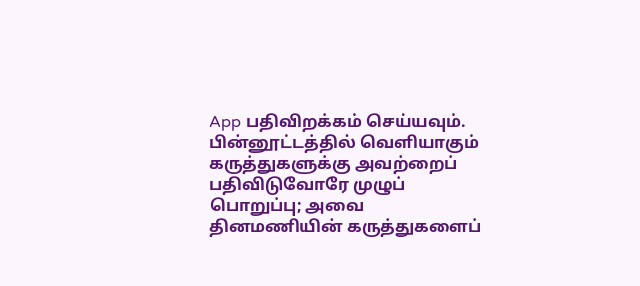App பதிவிறக்கம் செய்யவும்.
பின்னூட்டத்தில் வெளியாகும் கருத்துகளுக்கு அவற்றைப் பதிவிடுவோரே முழுப் பொறுப்பு; அவை தினமணியின் கருத்துகளைப்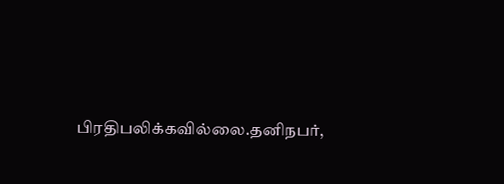பிரதிபலிக்கவில்லை.தனிநபர்,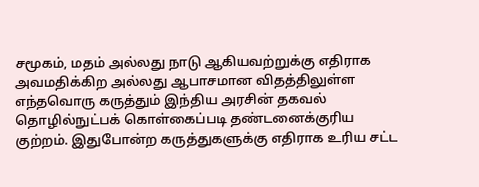சமூகம், மதம் அல்லது நாடு ஆகியவற்றுக்கு எதிராக அவமதிக்கிற அல்லது ஆபாசமான விதத்திலுள்ள எந்தவொரு கருத்தும் இந்திய அரசின் தகவல் தொழில்நுட்பக் கொள்கைப்படி தண்டனைக்குரிய குற்றம். இதுபோன்ற கருத்துகளுக்கு எதிராக உரிய சட்ட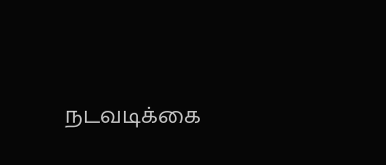நடவடிக்கை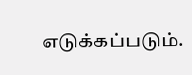எடுக்கப்படும்.